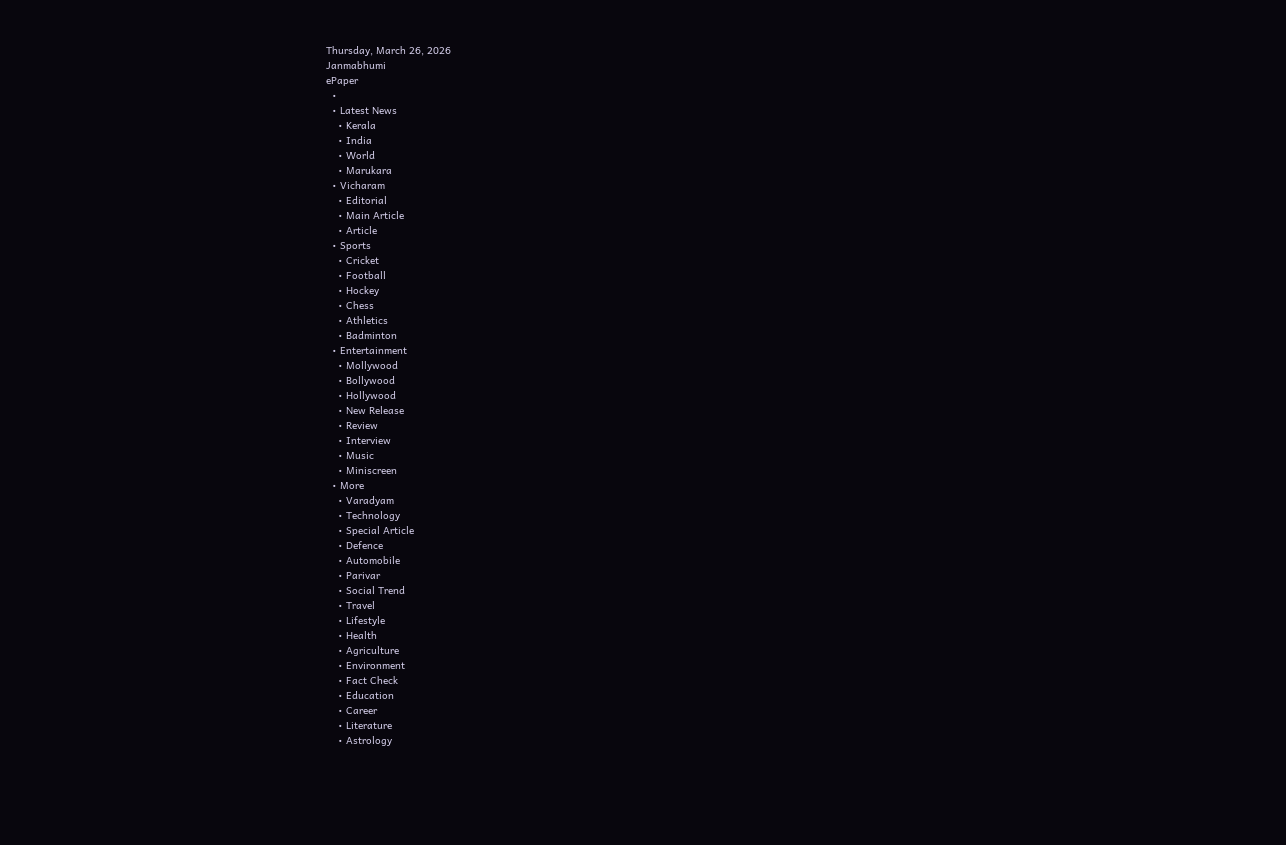Thursday, March 26, 2026
Janmabhumi
ePaper
  •
  • Latest News
    • Kerala
    • India
    • World
    • Marukara
  • Vicharam
    • Editorial
    • Main Article
    • Article
  • Sports
    • Cricket
    • Football
    • Hockey
    • Chess
    • Athletics
    • Badminton
  • Entertainment
    • Mollywood
    • Bollywood
    • Hollywood
    • New Release
    • Review
    • Interview
    • Music
    • Miniscreen
  • More
    • Varadyam
    • Technology
    • Special Article
    • Defence
    • Automobile
    • Parivar
    • Social Trend
    • Travel
    • Lifestyle
    • Health
    • Agriculture
    • Environment
    • Fact Check
    • Education
    • Career
    • Literature
    • Astrology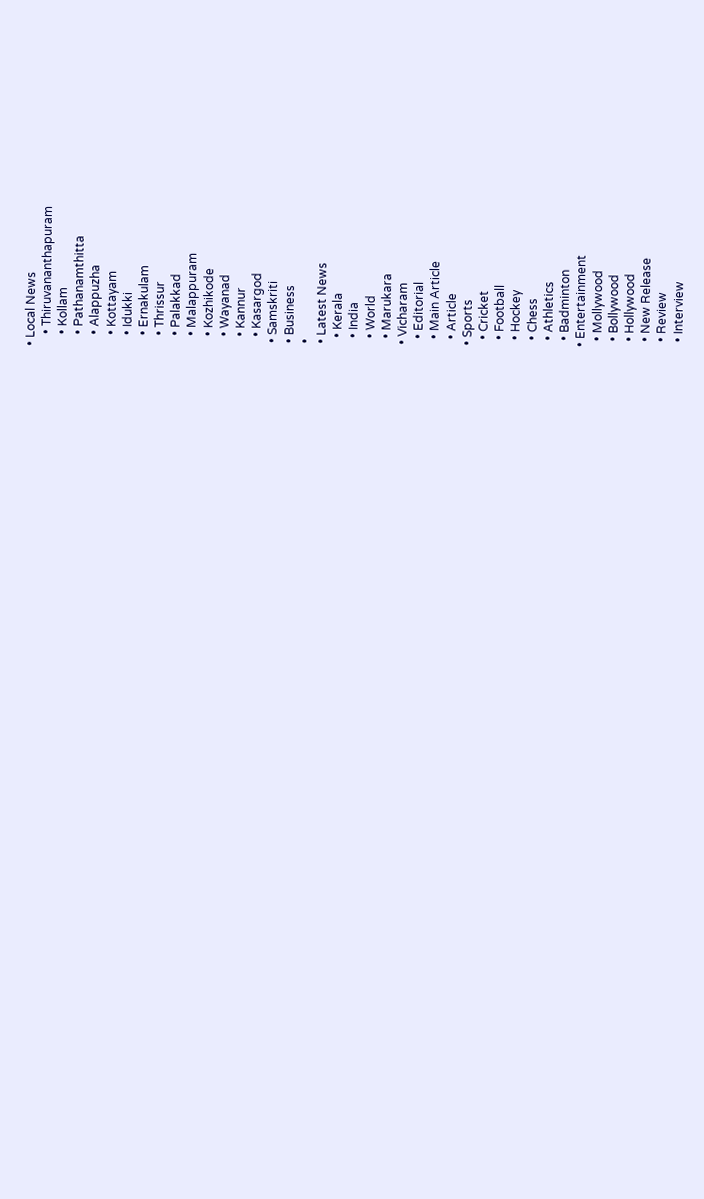• Local News
    • Thiruvananthapuram
    • Kollam
    • Pathanamthitta
    • Alappuzha
    • Kottayam
    • Idukki
    • Ernakulam
    • Thrissur
    • Palakkad
    • Malappuram
    • Kozhikode
    • Wayanad
    • Kannur
    • Kasargod
  • Samskriti
  • Business
  •
  • Latest News
    • Kerala
    • India
    • World
    • Marukara
  • Vicharam
    • Editorial
    • Main Article
    • Article
  • Sports
    • Cricket
    • Football
    • Hockey
    • Chess
    • Athletics
    • Badminton
  • Entertainment
    • Mollywood
    • Bollywood
    • Hollywood
    • New Release
    • Review
    • Interview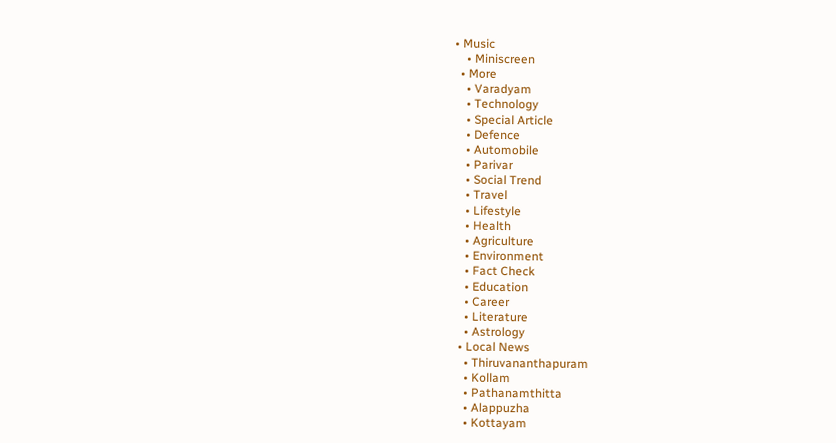• Music
    • Miniscreen
  • More
    • Varadyam
    • Technology
    • Special Article
    • Defence
    • Automobile
    • Parivar
    • Social Trend
    • Travel
    • Lifestyle
    • Health
    • Agriculture
    • Environment
    • Fact Check
    • Education
    • Career
    • Literature
    • Astrology
  • Local News
    • Thiruvananthapuram
    • Kollam
    • Pathanamthitta
    • Alappuzha
    • Kottayam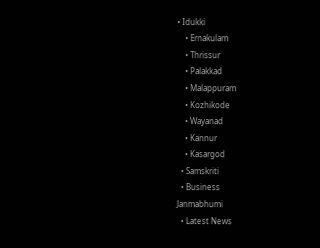• Idukki
    • Ernakulam
    • Thrissur
    • Palakkad
    • Malappuram
    • Kozhikode
    • Wayanad
    • Kannur
    • Kasargod
  • Samskriti
  • Business
Janmabhumi
  • Latest News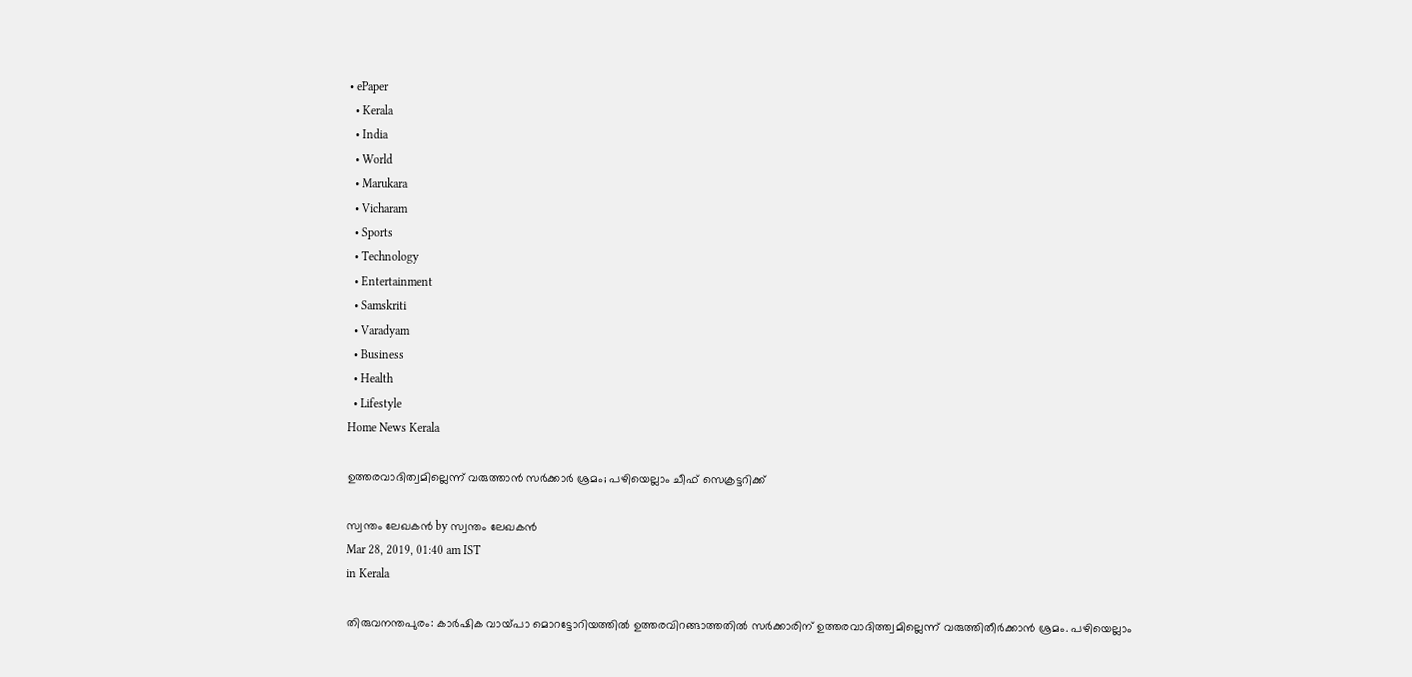• ePaper
  • Kerala
  • India
  • World
  • Marukara
  • Vicharam
  • Sports
  • Technology
  • Entertainment
  • Samskriti
  • Varadyam
  • Business
  • Health
  • Lifestyle
Home News Kerala

ഉത്തരവാദിത്വമില്ലെന്ന് വരുത്താന്‍ സര്‍ക്കാര്‍ ശ്രമം; പഴിയെല്ലാം ചീഫ് സെക്രട്ടറിക്ക്

സ്വന്തം ലേഖകന്‍ by സ്വന്തം ലേഖകന്‍
Mar 28, 2019, 01:40 am IST
in Kerala

തിരുവനന്തപുരം: കാര്‍ഷിക വായ്‌പാ മൊറട്ടോറിയത്തില്‍ ഉത്തരവിറങ്ങാത്തതില്‍ സര്‍ക്കാരിന് ഉത്തരവാദിത്ത്വമില്ലെന്ന് വരുത്തിതീര്‍ക്കാന്‍ ശ്രമം. പഴിയെല്ലാം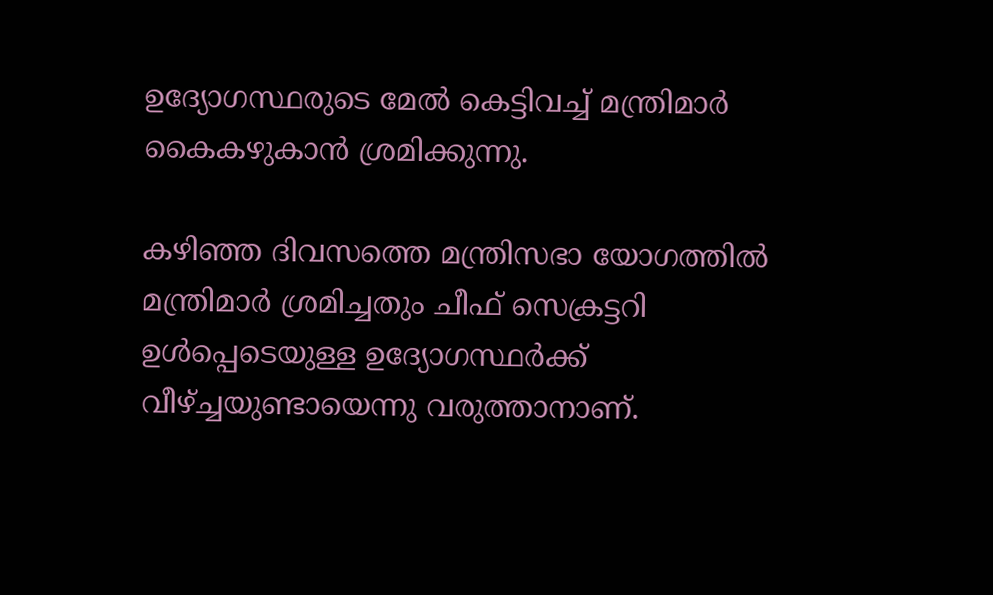ഉദ്യോഗസ്ഥരുടെ മേല്‍ കെട്ടിവച്ച് മന്ത്രിമാര്‍ കൈകഴുകാന്‍ ശ്രമിക്കുന്നു.

കഴിഞ്ഞ ദിവസത്തെ മന്ത്രിസഭാ യോഗത്തില്‍ മന്ത്രിമാര്‍ ശ്രമിച്ചതും ചീഫ് സെക്രട്ടറി ഉള്‍പ്പെടെയുള്ള ഉദ്യോഗസ്ഥര്‍ക്ക് വീഴ്‌ച്ചയുണ്ടായെന്നു വരുത്താനാണ്.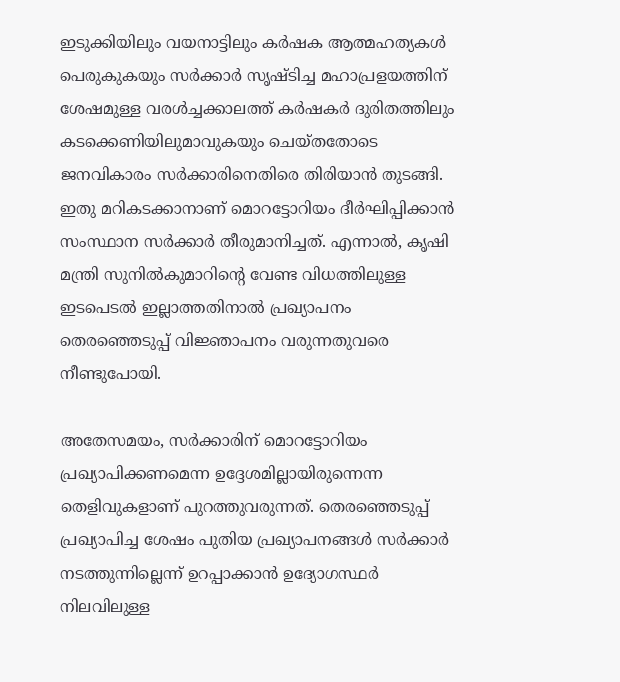ഇടുക്കിയിലും വയനാട്ടിലും കര്‍ഷക ആത്മഹത്യകള്‍ പെരുകുകയും സര്‍ക്കാര്‍ സൃഷ്ടിച്ച മഹാപ്രളയത്തിന് ശേഷമുള്ള വരള്‍ച്ചക്കാലത്ത് കര്‍ഷകര്‍ ദുരിതത്തിലും കടക്കെണിയിലുമാവുകയും ചെയ്തതോടെ ജനവികാരം സര്‍ക്കാരിനെതിരെ തിരിയാന്‍ തുടങ്ങി. ഇതു മറികടക്കാനാണ് മൊറട്ടോറിയം ദീര്‍ഘിപ്പിക്കാന്‍ സംസ്ഥാന സര്‍ക്കാര്‍ തീരുമാനിച്ചത്. എന്നാല്‍, കൃഷി മന്ത്രി സുനില്‍കുമാറിന്റെ വേണ്ട വിധത്തിലുള്ള ഇടപെടല്‍ ഇല്ലാത്തതിനാല്‍ പ്രഖ്യാപനം തെരഞ്ഞെടുപ്പ് വിജ്ഞാപനം വരുന്നതുവരെ നീണ്ടുപോയി.

അതേസമയം, സര്‍ക്കാരിന് മൊറട്ടോറിയം പ്രഖ്യാപിക്കണമെന്ന ഉദ്ദേശമില്ലായിരുന്നെന്ന തെളിവുകളാണ് പുറത്തുവരുന്നത്. തെരഞ്ഞെടുപ്പ് പ്രഖ്യാപിച്ച ശേഷം പുതിയ പ്രഖ്യാപനങ്ങള്‍ സര്‍ക്കാര്‍ നടത്തുന്നില്ലെന്ന് ഉറപ്പാക്കാന്‍ ഉദ്യോഗസ്ഥര്‍ നിലവിലുള്ള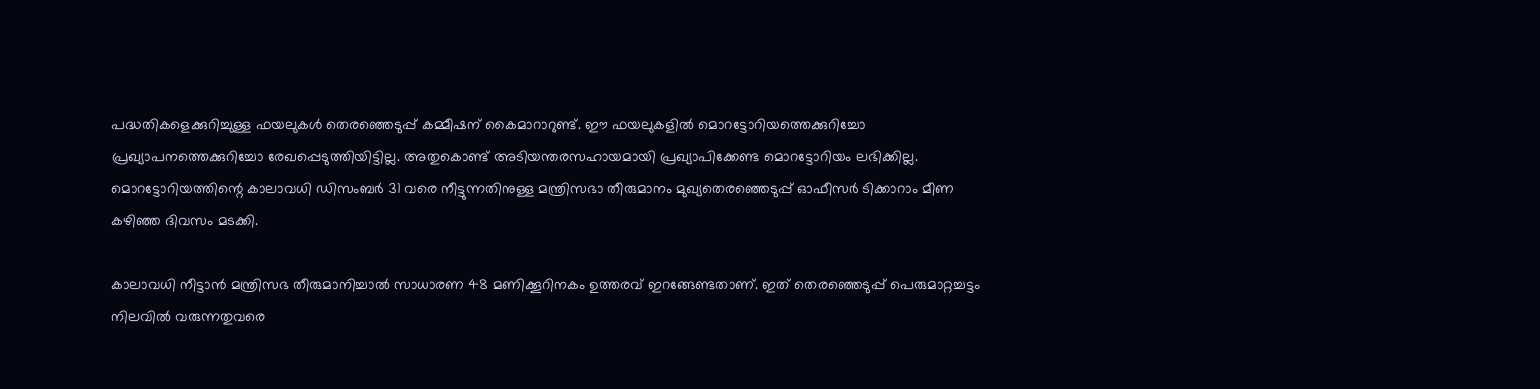പദ്ധതികളെക്കുറിച്ചുള്ള ഫയലുകള്‍ തെരഞ്ഞെടുപ്പ് കമ്മീഷന് കൈമാറാറുണ്ട്. ഈ ഫയലുകളില്‍ മൊറട്ടോറിയത്തെക്കുറിച്ചോ പ്രഖ്യാപനത്തെക്കുറിച്ചോ രേഖപ്പെടുത്തിയിട്ടില്ല. അതുകൊണ്ട് അടിയന്തരസഹായമായി പ്രഖ്യാപിക്കേണ്ട മൊറട്ടോറിയം ലഭിക്കില്ല. മൊറട്ടോറിയത്തിന്റെ കാലാവധി ഡിസംബര്‍ 31 വരെ നീട്ടുന്നതിനുള്ള മന്ത്രിസഭാ തീരുമാനം മുഖ്യതെരഞ്ഞെടുപ്പ് ഓഫീസര്‍ ടിക്കാറാം മീണ കഴിഞ്ഞ ദിവസം മടക്കി.

കാലാവധി നീട്ടാന്‍ മന്ത്രിസഭ തീരുമാനിച്ചാല്‍ സാധാരണ 48 മണിക്കൂറിനകം ഉത്തരവ് ഇറങ്ങേണ്ടതാണ്. ഇത് തെരഞ്ഞെടുപ്പ് പെരുമാറ്റച്ചട്ടം നിലവില്‍ വരുന്നതുവരെ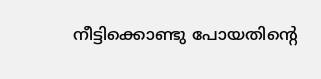നീട്ടിക്കൊണ്ടു പോയതിന്റെ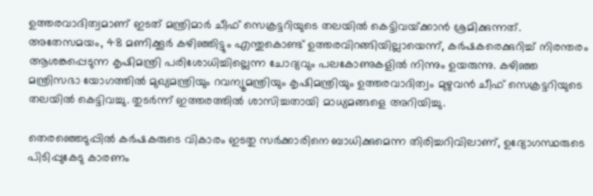ഉത്തരവാദിത്വമാണ് ഇടത് മന്ത്രിമാര്‍ ചീഫ് സെക്രട്ടറിയുടെ തലയില്‍ കെട്ടിവയ്‌ക്കാന്‍ ശ്രമിക്കുന്നത്. അതേസമയം, 48 മണിക്കൂര്‍ കഴിഞ്ഞിട്ടും എന്തുകൊണ്ട് ഉത്തരവിറങ്ങിയില്ലായെന്ന്, കര്‍ഷകരെക്കുറിച്ച് നിരന്തരം ആശങ്കപ്പെടുന്ന കൃഷിമന്ത്രി പരിശോധിച്ചില്ലെന്ന ചോദ്യവും പലകോണുകളില്‍ നിന്നും ഉയരുന്നു. കഴിഞ്ഞ മന്ത്രിസഭാ യോഗത്തില്‍ മുഖ്യമന്ത്രിയും റവന്യൂമന്ത്രിയും കൃഷിമന്ത്രിയും ഉത്തരവാദിത്വം മുഴുവന്‍ ചീഫ് സെക്രട്ടറിയുടെ തലയില്‍ കെട്ടിവച്ചു. തുടര്‍ന്ന് ഇത്തരത്തില്‍ ശാസിച്ചതായി മാധ്യമങ്ങളെ അറിയിച്ചു.

തെരഞ്ഞെടുപ്പില്‍ കര്‍ഷകരുടെ വികാരം ഇടതു സര്‍ക്കാരിനെ ബാധിക്കുമെന്ന തിരിച്ചറിവിലാണ്, ഉദ്യോഗസ്ഥരുടെ പിടിപ്പുകേടു കാരണം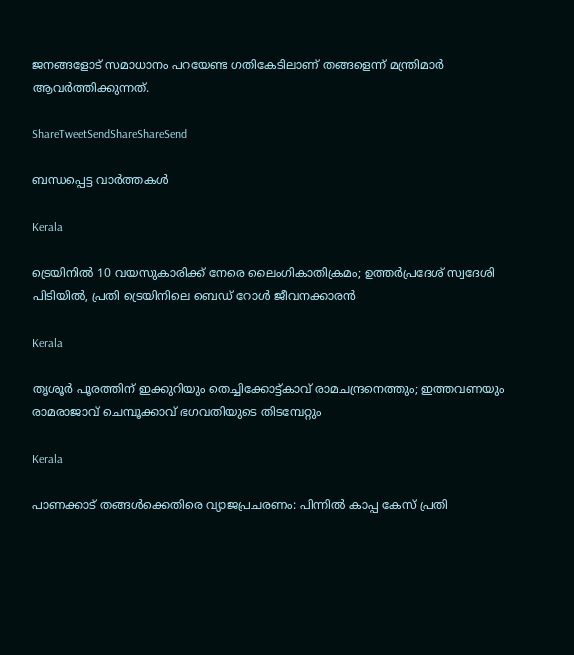ജനങ്ങളോട് സമാധാനം പറയേണ്ട ഗതികേടിലാണ് തങ്ങളെന്ന് മന്ത്രിമാര്‍ ആവര്‍ത്തിക്കുന്നത്.

ShareTweetSendShareShareSend

ബന്ധപ്പെട്ട വാര്‍ത്തകള്‍

Kerala

ട്രെയിനിൽ 10 വയസുകാരിക്ക് നേരെ ലൈംഗികാതിക്രമം; ഉത്തർപ്രദേശ് സ്വദേശി പിടിയിൽ, പ്രതി ട്രെയിനിലെ ബെഡ് റോൾ ജീവനക്കാരൻ

Kerala

തൃശൂർ പൂരത്തിന് ഇക്കുറിയും തെച്ചിക്കോട്ട്കാവ് രാമചന്ദ്രനെത്തും; ഇത്തവണയും രാമരാജാവ് ചെമ്പൂക്കാവ് ഭഗവതിയുടെ തിടമ്പേറ്റും

Kerala

പാണക്കാട് തങ്ങൾക്കെതിരെ വ്യാജപ്രചരണം: പിന്നിൽ കാപ്പ കേസ് പ്രതി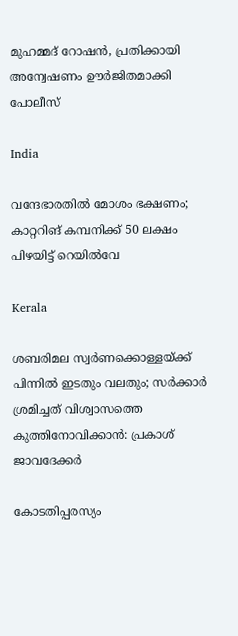മുഹമ്മദ് റോഷൻ, പ്രതിക്കായി അന്വേഷണം ഊർജിതമാക്കി പോലീസ്

India

വന്ദേഭാരതിൽ മോശം ഭക്ഷണം; കാറ്ററിങ് കമ്പനിക്ക് 50 ലക്ഷം പിഴയിട്ട് റെയിൽവേ

Kerala

ശബരിമല സ്വർണക്കൊള്ളയ്‌ക്ക് പിന്നിൽ ഇടതും വലതും; സര്‍ക്കാര്‍ ശ്രമിച്ചത് വിശ്വാസത്തെ കുത്തിനോവിക്കാൻ: പ്രകാശ് ജാവദേക്കര്‍

കോടതിപ്പരസ്യം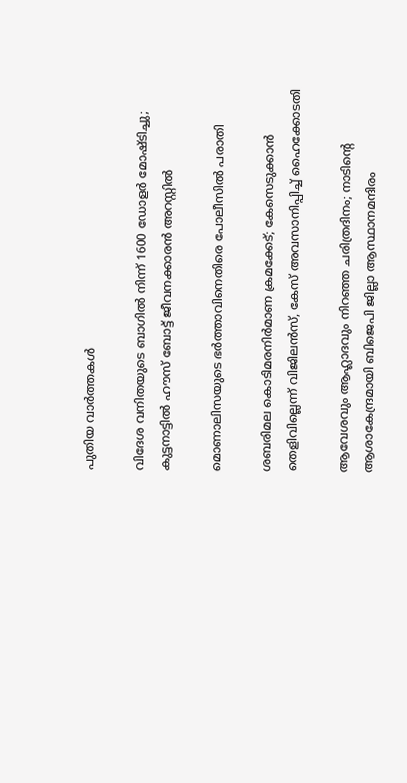പുതിയ വാര്‍ത്തകള്‍

വിദേശ വനിതയുടെ ബാഗിൽ നിന്ന് 1600 ഡോളർ മോഷ്ടിച്ചു; കുട്ടനാട്ടിൽ ഹൗസ് ബോട്ട് ജീവനക്കാരൻ അറസ്റ്റിൽ

മൊണാലിസയുടെ ഭർത്താവിനെതിരെ പോലീസിൽ പരാതി

ശബരിമല കൊടിമരനിർമാണ ക്രമക്കേട്; കേസെടുക്കാൻ തെളിവില്ലെന്ന് വിജിലൻസ്, കേസ് അവസാനിപ്പിച്ച് ഹൈക്കോടതി

ആവേശവും ആഹ്ലാദവും നിറഞ്ഞ ചരിത്രദിനം; നാടിന്റെ ആശാകേന്ദ്രമായി ബിജെപി ജില്ലാ ആസ്ഥാനമന്ദിരം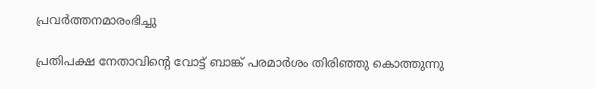പ്രവര്‍ത്തനമാരംഭിച്ചു

പ്രതിപക്ഷ നേതാവിന്റെ വോട്ട് ബാങ്ക് പരമാര്‍ശം തിരിഞ്ഞു കൊത്തുന്നു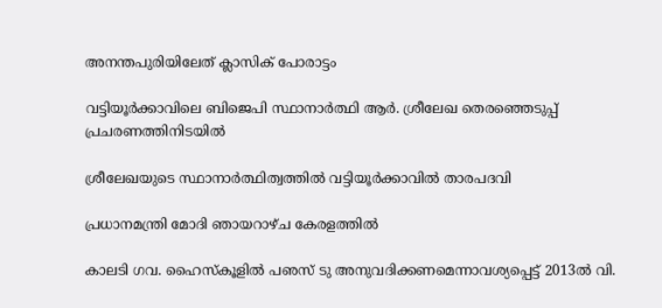അനന്തപുരിയിലേത് ക്ലാസിക് പോരാട്ടം

വട്ടിയൂര്‍ക്കാവിലെ ബിജെപി സ്ഥാനാര്‍ത്ഥി ആര്‍. ശ്രീലേഖ തെരഞ്ഞെടുപ്പ് പ്രചരണത്തിനിടയില്‍

ശ്രീലേഖയുടെ സ്ഥാനാര്‍ത്ഥിത്വത്തില്‍ വട്ടിയൂര്‍ക്കാവില്‍ താരപദവി

പ്രധാനമന്ത്രി മോദി ഞായറാഴ്ച കേരളത്തില്‍

കാലടി ഗവ. ഹൈസ്‌കൂളില്‍ പഌസ് ടു അനുവദിക്കണമെന്നാവശ്യപ്പെട്ട് 2013ല്‍ വി.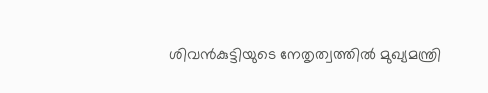ശിവന്‍കുട്ടിയുടെ നേതൃത്വത്തില്‍ മുഖ്യമന്ത്രി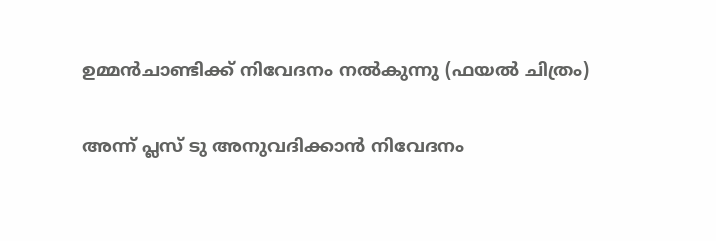ഉമ്മന്‍ചാണ്ടിക്ക് നിവേദനം നല്‍കുന്നു (ഫയല്‍ ചിത്രം)

അന്ന് പ്ലസ് ടു അനുവദിക്കാന്‍ നിവേദനം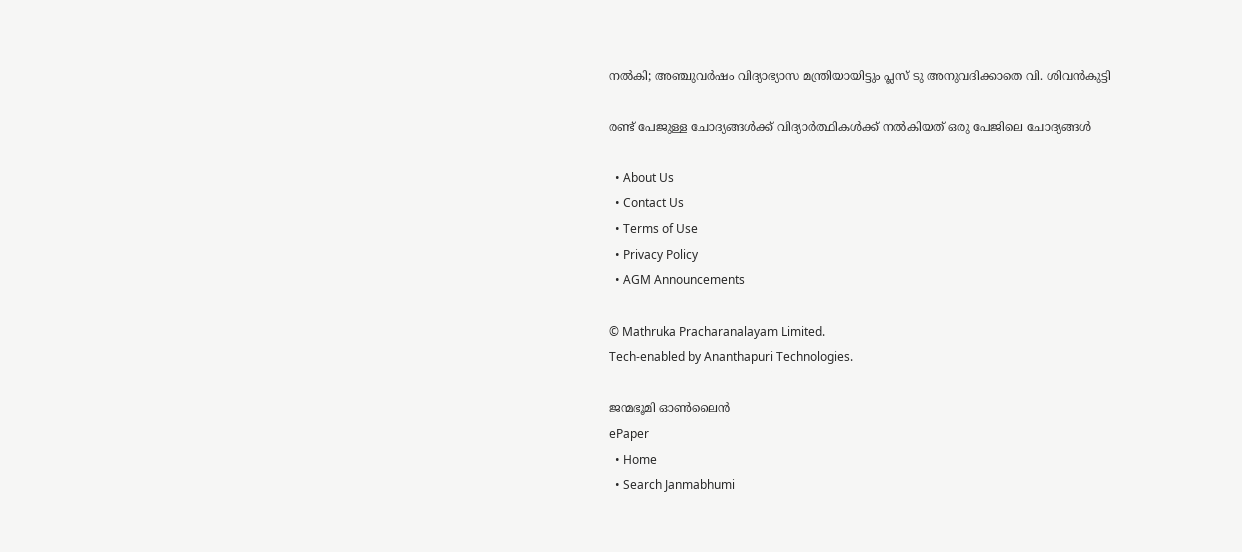നല്‍കി; അഞ്ചുവര്‍ഷം വിദ്യാഭ്യാസ മന്ത്രിയായിട്ടും പ്ലസ് ടു അനുവദിക്കാതെ വി. ശിവന്‍കുട്ടി

രണ്ട് പേജുള്ള ചോദ്യങ്ങള്‍ക്ക് വിദ്യാര്‍ത്ഥികള്‍ക്ക് നല്‍കിയത് ഒരു പേജിലെ ചോദ്യങ്ങള്‍

  • About Us
  • Contact Us
  • Terms of Use
  • Privacy Policy
  • AGM Announcements

© Mathruka Pracharanalayam Limited.
Tech-enabled by Ananthapuri Technologies.

ജന്മഭൂമി ഓണ്‍ലൈന്‍
ePaper
  • Home
  • Search Janmabhumi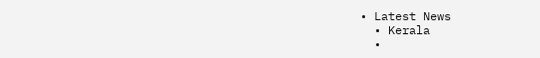• Latest News
  • Kerala
  •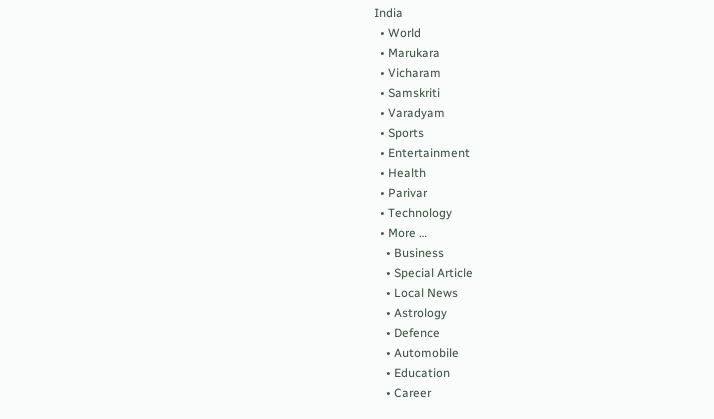India
  • World
  • Marukara
  • Vicharam
  • Samskriti
  • Varadyam
  • Sports
  • Entertainment
  • Health
  • Parivar
  • Technology
  • More …
    • Business
    • Special Article
    • Local News
    • Astrology
    • Defence
    • Automobile
    • Education
    • Career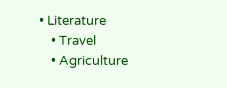• Literature
    • Travel
    • Agriculture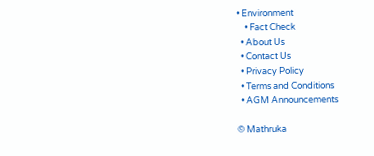• Environment
    • Fact Check
  • About Us
  • Contact Us
  • Privacy Policy
  • Terms and Conditions
  • AGM Announcements

© Mathruka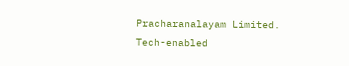Pracharanalayam Limited.
Tech-enabled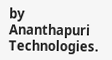by Ananthapuri Technologies.